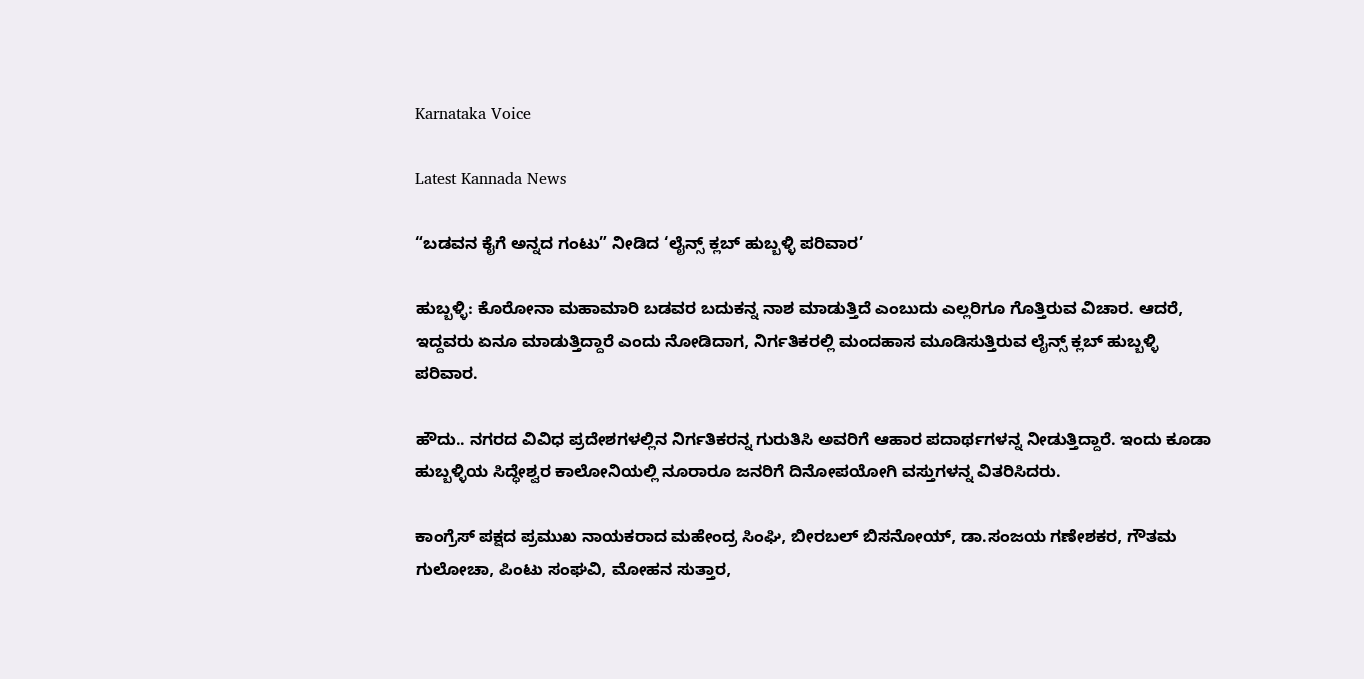Karnataka Voice

Latest Kannada News

“ಬಡವನ ಕೈಗೆ ಅನ್ನದ ಗಂಟು” ನೀಡಿದ ‘ಲೈನ್ಸ್ ಕ್ಲಬ್ ಹುಬ್ಬಳ್ಳಿ ಪರಿವಾರ’

ಹುಬ್ಬಳ್ಳಿ: ಕೊರೋನಾ ಮಹಾಮಾರಿ ಬಡವರ ಬದುಕನ್ನ ನಾಶ ಮಾಡುತ್ತಿದೆ ಎಂಬುದು ಎಲ್ಲರಿಗೂ ಗೊತ್ತಿರುವ ವಿಚಾರ. ಆದರೆ, ಇದ್ದವರು ಏನೂ ಮಾಡುತ್ತಿದ್ದಾರೆ ಎಂದು ನೋಡಿದಾಗ, ನಿರ್ಗತಿಕರಲ್ಲಿ ಮಂದಹಾಸ ಮೂಡಿಸುತ್ತಿರುವ ಲೈನ್ಸ್ ಕ್ಲಬ್ ಹುಬ್ಬಳ್ಳಿ ಪರಿವಾರ.

ಹೌದು.. ನಗರದ ವಿವಿಧ ಪ್ರದೇಶಗಳಲ್ಲಿನ ನಿರ್ಗತಿಕರನ್ನ ಗುರುತಿಸಿ ಅವರಿಗೆ ಆಹಾರ ಪದಾರ್ಥಗಳನ್ನ ನೀಡುತ್ತಿದ್ದಾರೆ. ಇಂದು ಕೂಡಾ ಹುಬ್ಬಳ್ಳಿಯ ಸಿದ್ಧೇಶ್ವರ ಕಾಲೋನಿಯಲ್ಲಿ ನೂರಾರೂ ಜನರಿಗೆ ದಿನೋಪಯೋಗಿ ವಸ್ತುಗಳನ್ನ ವಿತರಿಸಿದರು.

ಕಾಂಗ್ರೆಸ್ ಪಕ್ಷದ ಪ್ರಮುಖ ನಾಯಕರಾದ ಮಹೇಂದ್ರ ಸಿಂಘಿ, ಬೀರಬಲ್ ಬಿಸನೋಯ್, ಡಾ.ಸಂಜಯ ಗಣೇಶಕರ, ಗೌತಮ ಗುಲೋಚಾ, ಪಿಂಟು ಸಂಘವಿ, ಮೋಹನ ಸುತ್ತಾರ,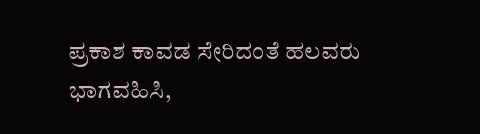ಪ್ರಕಾಶ ಕಾವಡ ಸೇರಿದಂತೆ ಹಲವರು ಭಾಗವಹಿಸಿ,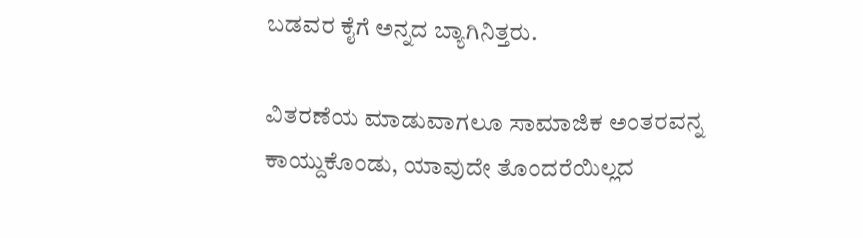ಬಡವರ ಕೈಗೆ ಅನ್ನದ ಬ್ಯಾಗಿನಿತ್ತರು.

ವಿತರಣೆಯ ಮಾಡುವಾಗಲೂ ಸಾಮಾಜಿಕ ಅಂತರವನ್ನ ಕಾಯ್ದುಕೊಂಡು, ಯಾವುದೇ ತೊಂದರೆಯಿಲ್ಲದ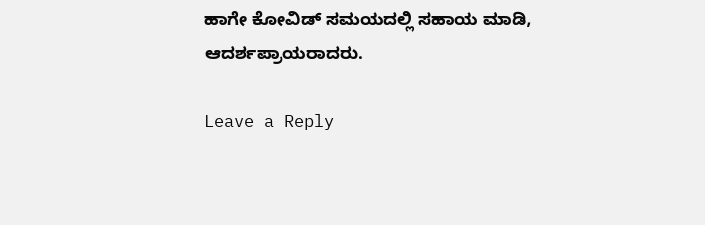ಹಾಗೇ ಕೋವಿಡ್ ಸಮಯದಲ್ಲಿ ಸಹಾಯ ಮಾಡಿ, ಆದರ್ಶಪ್ರಾಯರಾದರು.

Leave a Reply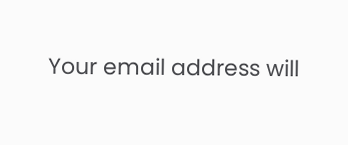Your email address will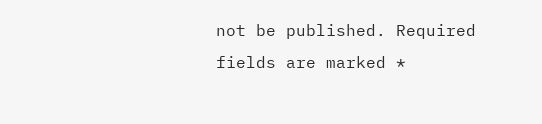not be published. Required fields are marked *